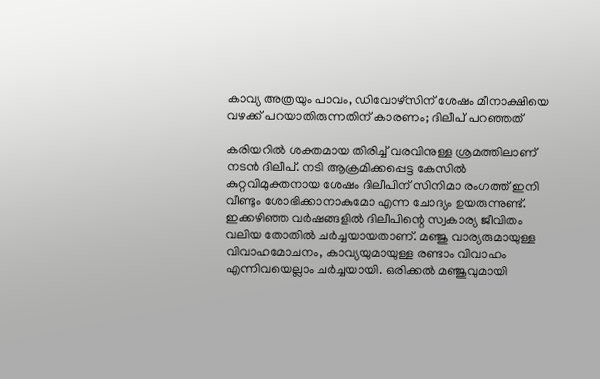കാവ്യ അത്രയും പാവം, ഡിവോഴ്സിന് ശേഷം മീനാക്ഷിയെ വഴക്ക് പറയാതിരുന്നതിന് കാരണം; ദിലീപ് പറഞ്ഞത്

കരിയറിൽ ശക്തമായ തിരിച്ച് വരവിനുള്ള ശ്രമത്തിലാണ് ന‌ടൻ ദിലീപ്. നടി ആക്രമിക്കപ്പെട്ട കേസിൽ കുറ്റവിമുക്തനായ ശേഷം ദിലീപിന് സിനിമാ രംഗത്ത് ഇനി വീണ്ടും ശോഭിക്കാനാകുമോ എന്ന ചോദ്യം ഉയരുന്നുണ്ട്. ഇക്കഴിഞ്ഞ വർഷങ്ങളിൽ ദിലീപിന്റെ സ്വകാര്യ ജീവിതം വലിയ തോതിൽ ചർച്ചയായതാണ്. മഞ്ജു വാര്യരുമായുള്ള വിവാഹമോചനം, കാവ്യയുമായുള്ള രണ്ടാം വിവാഹം എന്നിവയെല്ലാം ചർച്ചയായി. ഒരിക്കൽ മഞ്ജുവുമായി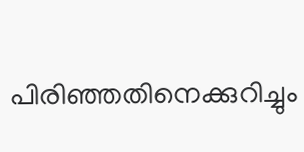പിരിഞ്ഞതിനെക്കുറിച്ചും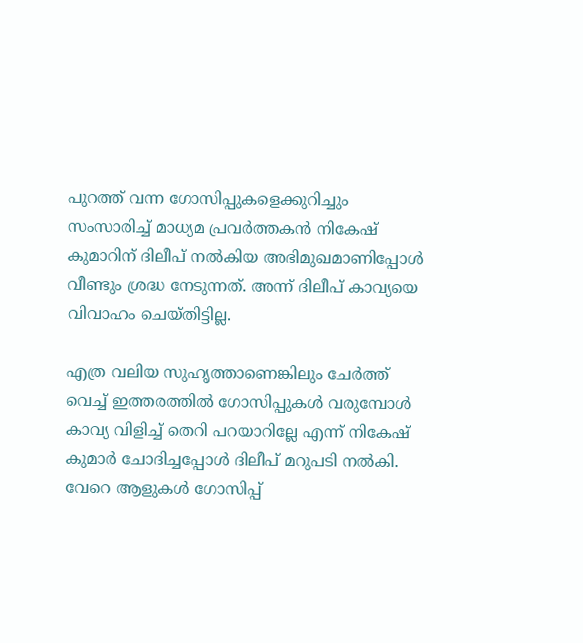പുറത്ത് വന്ന ഗോസിപ്പുകളെക്കുറിച്ചും സംസാരിച്ച് മാധ്യമ പ്രവർത്തകൻ നികേഷ് കുമാറിന് ദിലീപ് നൽകിയ അഭിമുഖമാണിപ്പോൾ വീണ്ടും ശ്രദ്ധ നേടുന്നത്. അന്ന് ദിലീപ് കാവ്യയെ വിവാഹം ചെയ്തിട്ടില്ല.

എത്ര വലിയ സുഹൃത്താണെങ്കിലും ചേർത്ത് വെച്ച് ഇത്തരത്തിൽ ഗോസിപ്പുകൾ വരുമ്പോൾ കാവ്യ വിളിച്ച് തെറി പറയാറില്ലേ എന്ന് നികേഷ് കുമാർ ചോദിച്ചപ്പോൾ ദിലീപ് മറുപടി നൽകി. വേറെ ആളുകൾ ഗോസിപ്പ്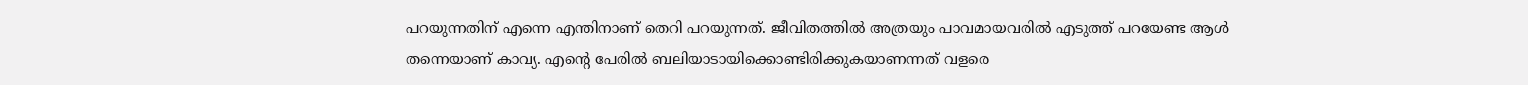പറയുന്നതിന് എന്നെ എന്തിനാണ് തെറി പറയുന്നത്. ജീവിതത്തിൽ അത്രയും പാവമായവരിൽ എടുത്ത് പറയേണ്ട ആൾ‌ തന്നെയാണ് കാവ്യ. എന്റെ പേരിൽ ബലിയാടായിക്കൊണ്ടിരിക്കുകയാണന്നത് വളരെ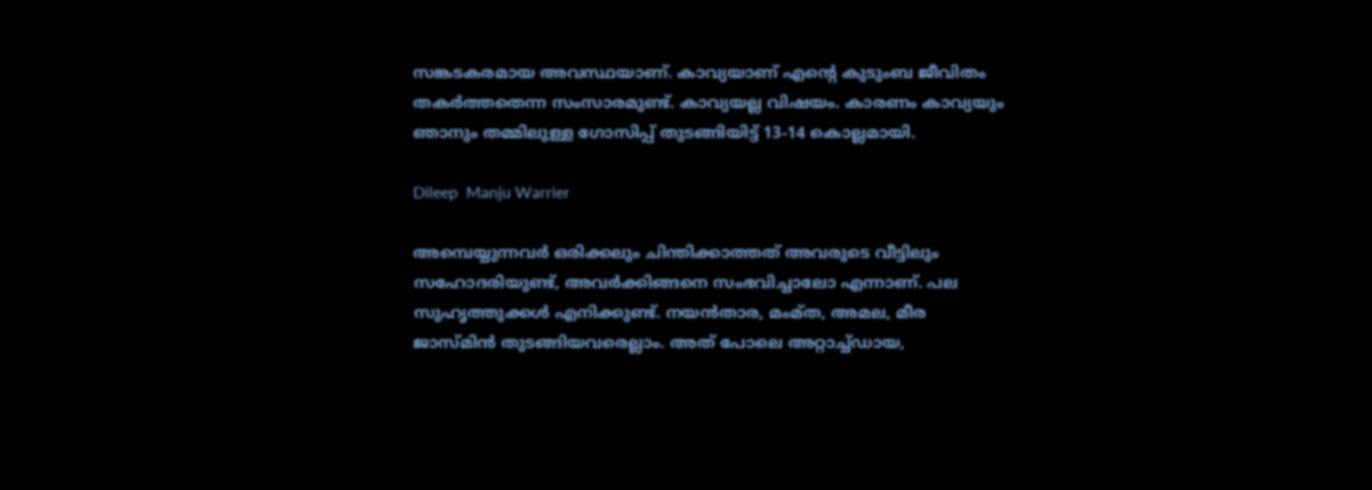സങ്കടകരമായ അവസ്ഥയാണ്. കാവ്യയാണ് എന്റെ കുടുംബ ജീവിതം തകർത്തതെന്ന സംസാരമുണ്ട്. കാവ്യയല്ല വിഷയം. കാരണം കാവ്യയും ഞാനും തമ്മിലുള്ള ഗോസിപ്പ് തുടങ്ങിയിട്ട് 13-14 കൊല്ലമായി.

Dileep  Manju Warrier

അമ്പെയ്യുന്നവർ ഒരിക്കലും ചിന്തിക്കാത്തത് അവരുടെ വീട്ടിലും സഹോദരിയുണ്ട്, അവർക്കിങ്ങനെ സംഭവിച്ചാലോ എന്നാണ്. പല സുഹൃത്തുക്കൾ എനിക്കുണ്ട്. നയൻതാര, മംമ്ത, അമല, മീര ജാസ്മിൻ തുടങ്ങിയവരെല്ലാം. അത് പോലെ അറ്റാച്ച്ഡായ,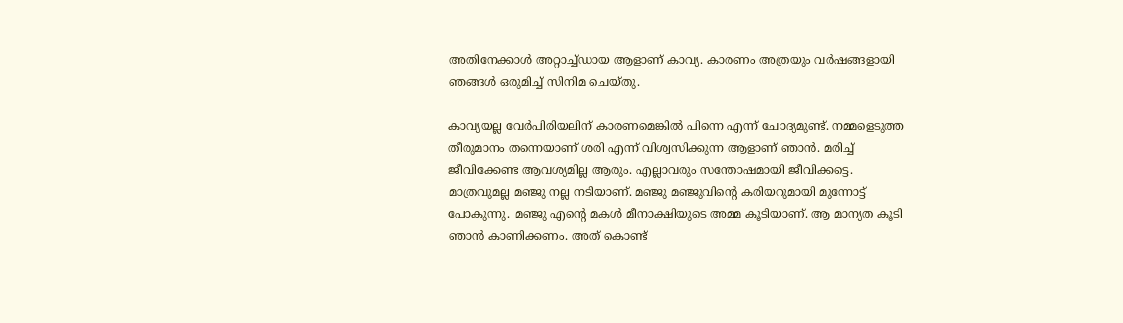അതിനേക്കാൾ അറ്റാച്ച്ഡായ ആളാണ് കാവ്യ. കാരണം അത്രയും വർഷങ്ങളായി ഞങ്ങൾ ഒരുമിച്ച് സിനിമ ചെയ്തു.

കാവ്യയല്ല വേർപിരിയലിന് കാരണമെങ്കിൽ പിന്നെ എന്ന് ചോദ്യമുണ്ട്. നമ്മളെടുത്ത തീരുമാനം തന്നെയാണ് ശരി എന്ന് വിശ്വസിക്കുന്ന ആളാണ് ഞാൻ. മരിച്ച് ജീവിക്കേണ്ട‌ ആവശ്യമില്ല ആരും. എല്ലാവരും സന്തോഷമായി ജീവിക്കട്ടെ. മാത്രവുമല്ല മഞ്ജു നല്ല നടിയാണ്. മഞ്ജു മഞ്ജുവിന്റെ കരിയറുമായി മുന്നോ‌ട്ട് പോകുന്നു. മഞ്ജു എന്റെ മകൾ മീനാക്ഷിയുടെ അമ്മ കൂടിയാണ്. ആ മാന്യത കൂടി ഞാൻ കാണിക്കണം. അത് കൊണ്ട്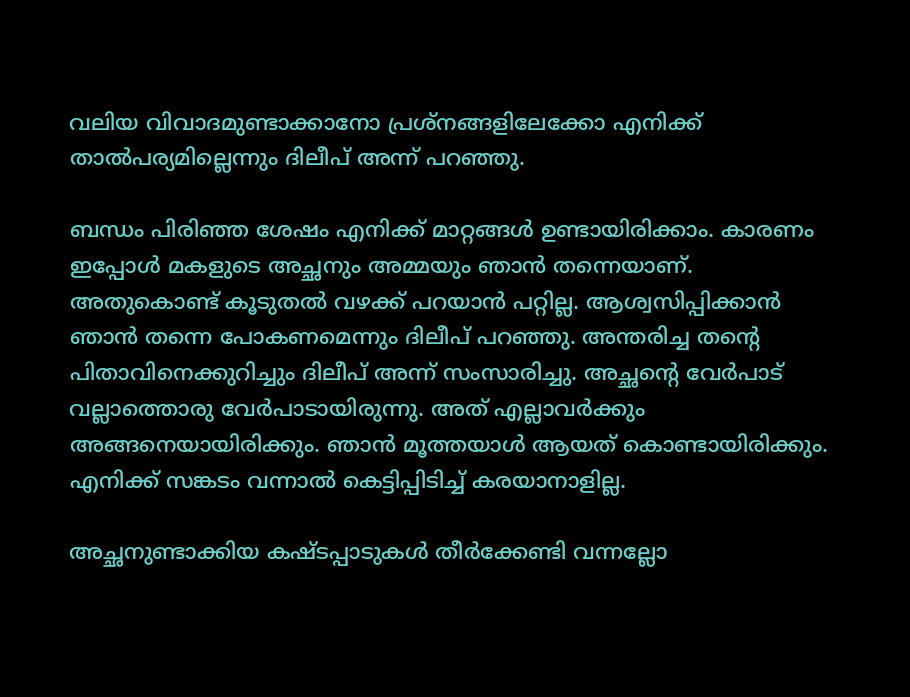വലിയ വിവാദമുണ്ടാക്കാനോ പ്രശ്നങ്ങളിലേക്കോ എനിക്ക് താൽപര്യമില്ലെന്നും ദിലീപ് അന്ന് പറഞ്ഞു.

ബന്ധം പിരിഞ്ഞ ശേഷം എനിക്ക് മാറ്റങ്ങൾ ഉണ്ടായിരിക്കാം. കാരണം ഇപ്പോൾ മകളുടെ അച്ഛനും അമ്മയും ഞാൻ തന്നെയാണ്. അതുകൊണ്ട് കൂടുതൽ വഴക്ക് പറയാൻ പറ്റില്ല. ആശ്വസിപ്പിക്കാൻ ഞാൻ തന്നെ പോകണമെന്നും ദിലീപ് പറഞ്ഞു. അന്തരിച്ച തന്റെ പിതാവിനെക്കുറിച്ചും ദിലീപ് അന്ന് സംസാരിച്ചു. അച്ഛന്റെ വേർപാട് വല്ലാത്തൊരു വേർപാടായിരുന്നു. അത് എല്ലാവർക്കും അങ്ങനെയായിരിക്കും. ഞാൻ മൂത്തയാൾ ആയത് കൊണ്ടായിരിക്കും. എനിക്ക് സങ്കടം വന്നാൽ കെട്ടിപ്പിടിച്ച് കരയാനാളില്ല.

അച്ഛനുണ്ടാക്കിയ കഷ്ടപ്പാടുകൾ തീർക്കേണ്ടി വന്നല്ലോ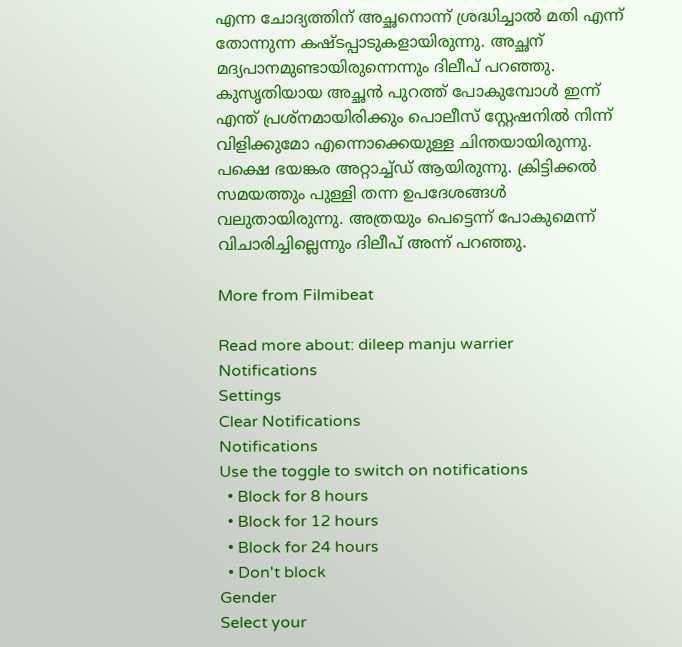എന്ന ചോദ്യത്തിന് അച്ഛനൊന്ന് ശ്രദ്ധിച്ചാൽ മതി എന്ന് തോന്നുന്ന കഷ്ടപ്പാടുകളായിരുന്നു. അച്ഛന് മദ്യപാനമുണ്ടായിരുന്നെന്നും ദിലീപ് പറഞ്ഞു. കുസൃതിയായ അച്ഛൻ പുറത്ത് പോകുമ്പോൾ ഇന്ന് എന്ത് പ്രശ്നമായിരിക്കും പൊലീസ് സ്റ്റേഷനിൽ നിന്ന് വിളിക്കുമോ എന്നൊക്കെയുള്ള ചിന്തയായിരുന്നു. പക്ഷെ ഭയങ്കര അറ്റാച്ച്ഡ‍് ആയിരുന്നു. ക്രിട്ടിക്കൽ സമയത്തും പുള്ളി തന്ന ഉപദേശങ്ങൾ വലുതായിരുന്നു. അത്രയും പെട്ടെന്ന് പോകുമെന്ന് വിചാരിച്ചില്ലെന്നും ദിലീപ് അന്ന് പറഞ്ഞു.

More from Filmibeat

Read more about: dileep manju warrier
Notifications
Settings
Clear Notifications
Notifications
Use the toggle to switch on notifications
  • Block for 8 hours
  • Block for 12 hours
  • Block for 24 hours
  • Don't block
Gender
Select your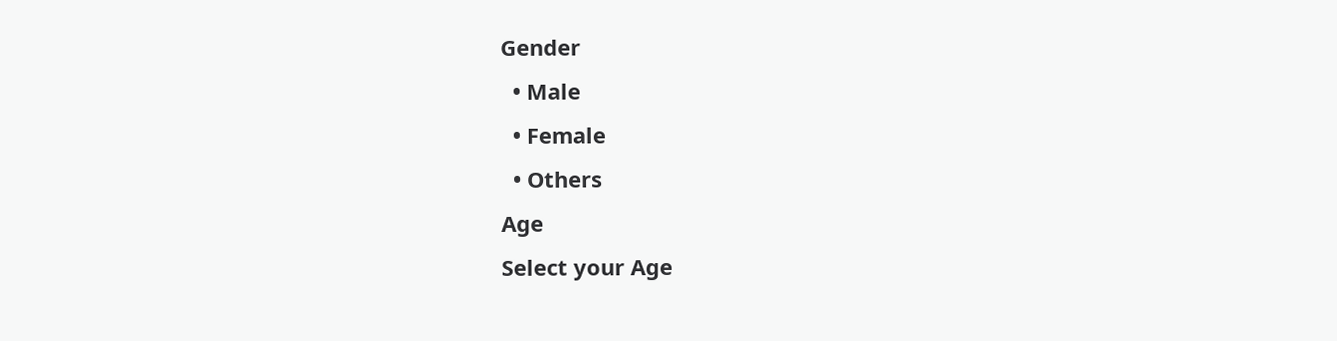Gender
  • Male
  • Female
  • Others
Age
Select your Age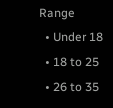Range
  • Under 18
  • 18 to 25
  • 26 to 35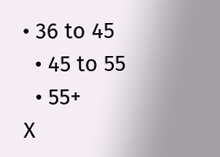• 36 to 45
  • 45 to 55
  • 55+
X